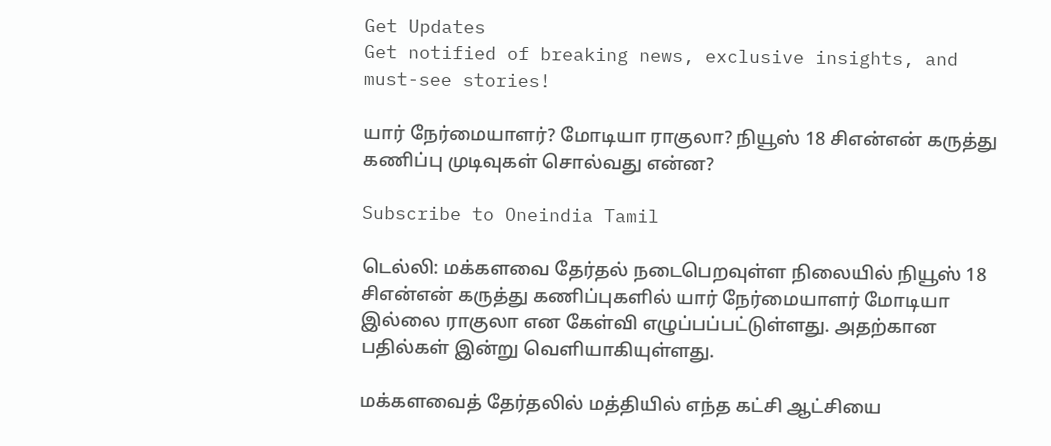Get Updates
Get notified of breaking news, exclusive insights, and must-see stories!

யார் நேர்மையாளர்? மோடியா ராகுலா? நியூஸ் 18 சிஎன்என் கருத்து கணிப்பு முடிவுகள் சொல்வது என்ன?

Subscribe to Oneindia Tamil

டெல்லி: மக்களவை தேர்தல் நடைபெறவுள்ள நிலையில் நியூஸ் 18 சிஎன்என் கருத்து கணிப்புகளில் யார் நேர்மையாளர் மோடியா இல்லை ராகுலா என கேள்வி எழுப்பப்பட்டுள்ளது. அதற்கான பதில்கள் இன்று வெளியாகியுள்ளது.

மக்களவைத் தேர்தலில் மத்தியில் எந்த கட்சி ஆட்சியை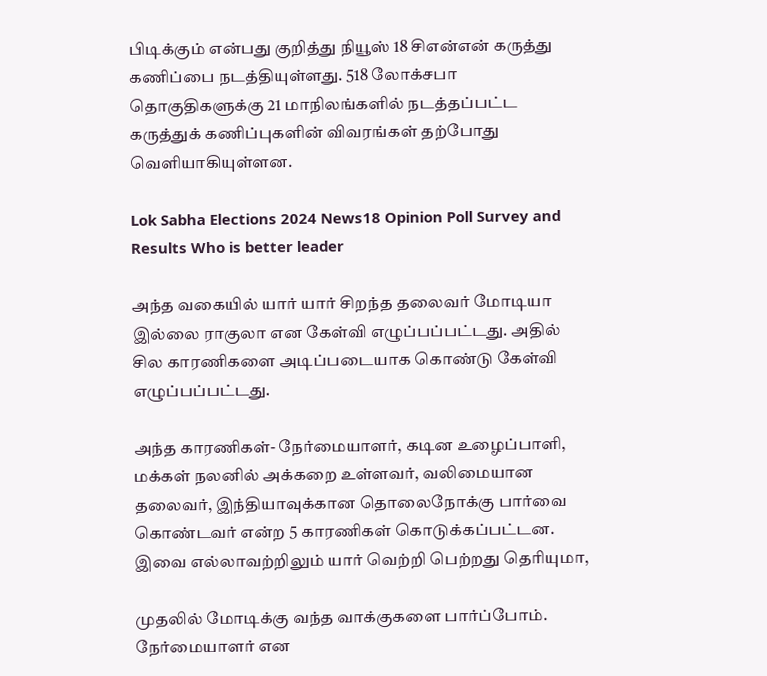பிடிக்கும் என்பது குறித்து நியூஸ் 18 சிஎன்என் கருத்து கணிப்பை நடத்தியுள்ளது. 518 லோக்சபா தொகுதிகளுக்கு 21 மாநிலங்களில் நடத்தப்பட்ட கருத்துக் கணிப்புகளின் விவரங்கள் தற்போது வெளியாகியுள்ளன.

Lok Sabha Elections 2024 News18 Opinion Poll Survey and Results Who is better leader

அந்த வகையில் யார் யார் சிறந்த தலைவர் மோடியா இல்லை ராகுலா என கேள்வி எழுப்பப்பட்டது. அதில் சில காரணிகளை அடிப்படையாக கொண்டு கேள்வி எழுப்பப்பட்டது.

அந்த காரணிகள்- நேர்மையாளர், கடின உழைப்பாளி, மக்கள் நலனில் அக்கறை உள்ளவர், வலிமையான தலைவர், இந்தியாவுக்கான தொலைநோக்கு பார்வை கொண்டவர் என்ற 5 காரணிகள் கொடுக்கப்பட்டன. இவை எல்லாவற்றிலும் யார் வெற்றி பெற்றது தெரியுமா,

முதலில் மோடிக்கு வந்த வாக்குகளை பார்ப்போம். நேர்மையாளர் என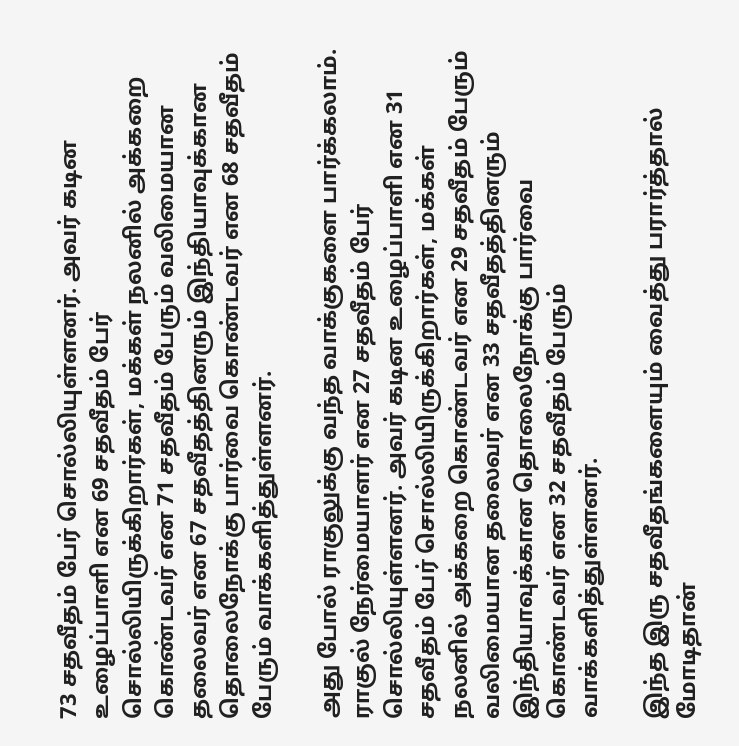73 சதவீதம் பேர் சொல்லியுள்ளனர். அவர் கடின உழைப்பாளி என 69 சதவீதம் பேர் சொல்லியிருக்கிறார்கள், மக்கள் நலனில் அக்கறை கொண்டவர் என 71 சதவீதம் பேரும் வலிமையான தலைவர் என 67 சதவீதத்தினரும் இந்தியாவுக்கான தொலைநோக்கு பார்வை கொண்டவர் என 68 சதவீதம் பேரும் வாக்களித்துள்ளனர்.

அது போல் ராகுலுக்கு வந்த வாக்குகளை பார்க்கலாம். ராகுல் நேர்மையாளர் என 27 சதவீதம் பேர் சொல்லியுள்ளனர். அவர் கடின உழைப்பாளி என 31 சதவீதம் பேர் சொல்லியிருக்கிறார்கள், மக்கள் நலனில் அக்கறை கொண்டவர் என 29 சதவீதம் பேரும் வலிமையான தலைவர் என 33 சதவீதத்தினரும் இந்தியாவுக்கான தொலைநோக்கு பார்வை கொண்டவர் என 32 சதவீதம் பேரும் வாக்களித்துள்ளனர்.

இந்த இரு சதவீதங்களையும் வைத்து பரார்த்தால் மோடிதான்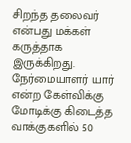சிறந்த தலைவர் என்பது மக்கள் கருத்தாக இருக்கிறது. நேர்மையாளர் யார் என்ற கேள்விக்கு மோடிக்கு கிடைத்த வாக்குகளில் 50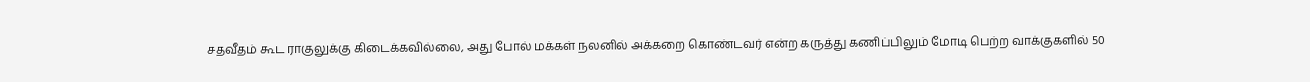சதவீதம் கூட ராகுலுக்கு கிடைக்கவில்லை, அது போல் மக்கள் நலனில் அக்கறை கொண்டவர் என்ற கருத்து கணிப்பிலும் மோடி பெற்ற வாக்குகளில் 50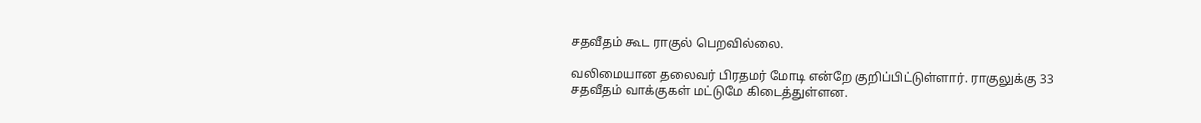சதவீதம் கூட ராகுல் பெறவில்லை.

வலிமையான தலைவர் பிரதமர் மோடி என்றே குறிப்பிட்டுள்ளார். ராகுலுக்கு 33 சதவீதம் வாக்குகள் மட்டுமே கிடைத்துள்ளன.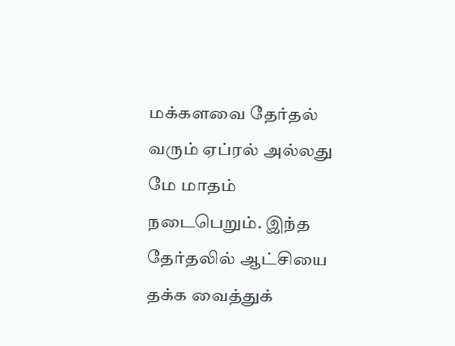மக்களவை தேர்தல் வரும் ஏப்ரல் அல்லது மே மாதம் நடைபெறும். இந்த தேர்தலில் ஆட்சியை தக்க வைத்துக்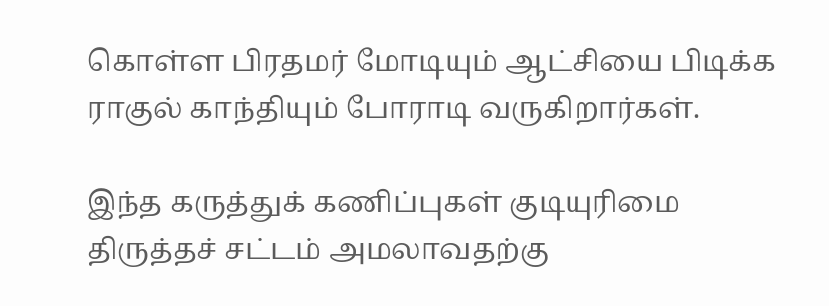கொள்ள பிரதமர் மோடியும் ஆட்சியை பிடிக்க ராகுல் காந்தியும் போராடி வருகிறார்கள்.

இந்த கருத்துக் கணிப்புகள் குடியுரிமை திருத்தச் சட்டம் அமலாவதற்கு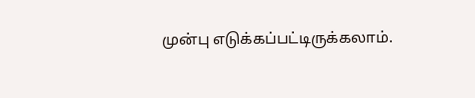முன்பு எடுக்கப்பட்டிருக்கலாம்.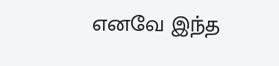எனவே இந்த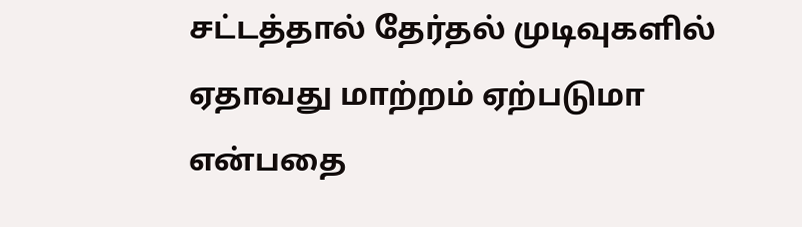சட்டத்தால் தேர்தல் முடிவுகளில் ஏதாவது மாற்றம் ஏற்படுமா என்பதை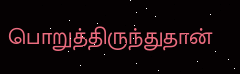பொறுத்திருந்துதான்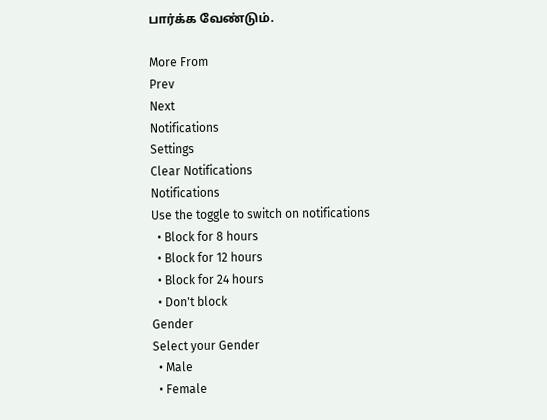பார்க்க வேண்டும்.

More From
Prev
Next
Notifications
Settings
Clear Notifications
Notifications
Use the toggle to switch on notifications
  • Block for 8 hours
  • Block for 12 hours
  • Block for 24 hours
  • Don't block
Gender
Select your Gender
  • Male
  • Female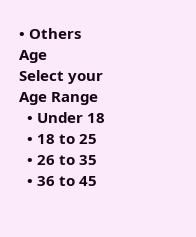• Others
Age
Select your Age Range
  • Under 18
  • 18 to 25
  • 26 to 35
  • 36 to 45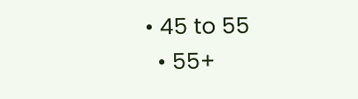• 45 to 55
  • 55+